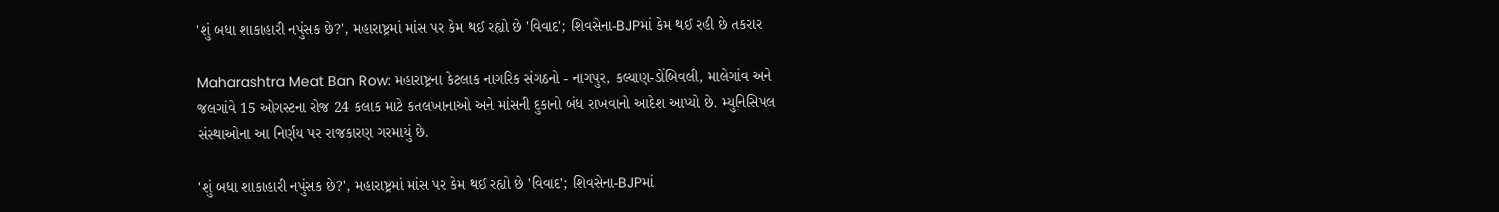'શું બધા શાકાહારી નપુંસક છે?', મહારાષ્ટ્રમાં માંસ પર કેમ થઈ રહ્યો છે 'વિવાદ'; શિવસેના-BJPમાં કેમ થઈ રહી છે તકરાર

Maharashtra Meat Ban Row: મહારાષ્ટ્રના કેટલાક નાગરિક સંગઠનો - નાગપુર, કલ્યાણ-ડોંબિવલી, માલેગાંવ અને જલગાંવે 15 ઓગસ્ટના રોજ 24 કલાક માટે કતલખાનાઓ અને માંસની દુકાનો બંધ રાખવાનો આદેશ આપ્યો છે. મ્યુનિસિપલ સંસ્થાઓના આ નિર્ણય પર રાજકારણ ગરમાયું છે.

'શું બધા શાકાહારી નપુંસક છે?', મહારાષ્ટ્રમાં માંસ પર કેમ થઈ રહ્યો છે 'વિવાદ'; શિવસેના-BJPમાં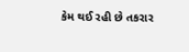કેમ થઈ રહી છે તકરાર